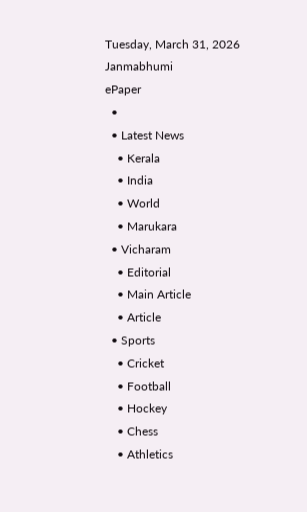Tuesday, March 31, 2026
Janmabhumi
ePaper
  •
  • Latest News
    • Kerala
    • India
    • World
    • Marukara
  • Vicharam
    • Editorial
    • Main Article
    • Article
  • Sports
    • Cricket
    • Football
    • Hockey
    • Chess
    • Athletics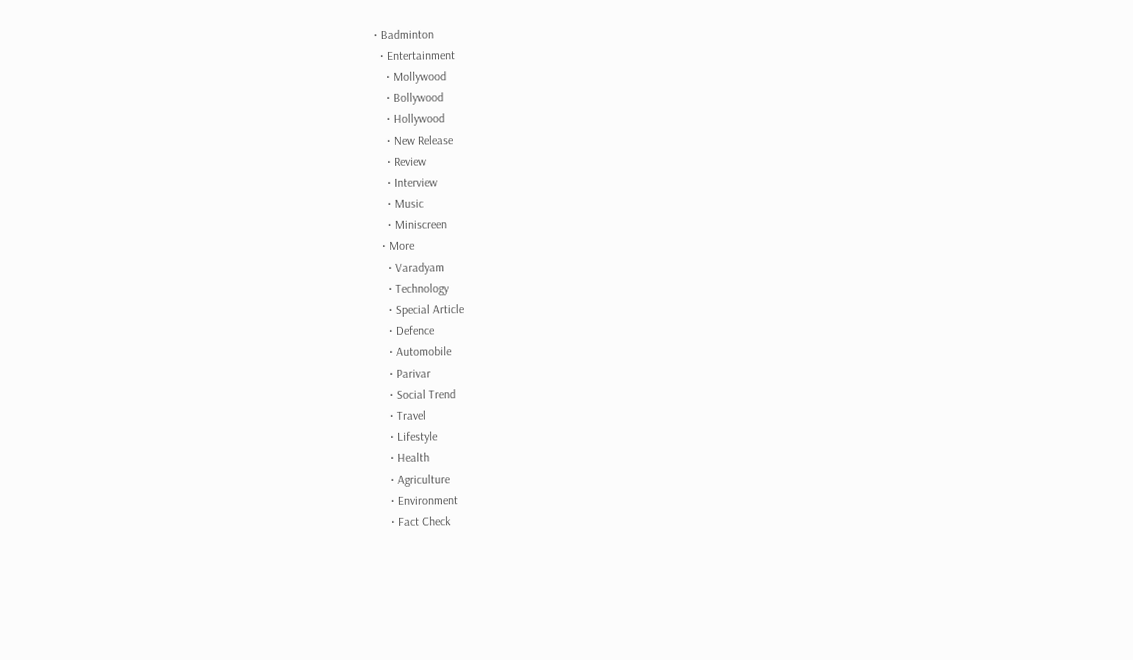• Badminton
  • Entertainment
    • Mollywood
    • Bollywood
    • Hollywood
    • New Release
    • Review
    • Interview
    • Music
    • Miniscreen
  • More
    • Varadyam
    • Technology
    • Special Article
    • Defence
    • Automobile
    • Parivar
    • Social Trend
    • Travel
    • Lifestyle
    • Health
    • Agriculture
    • Environment
    • Fact Check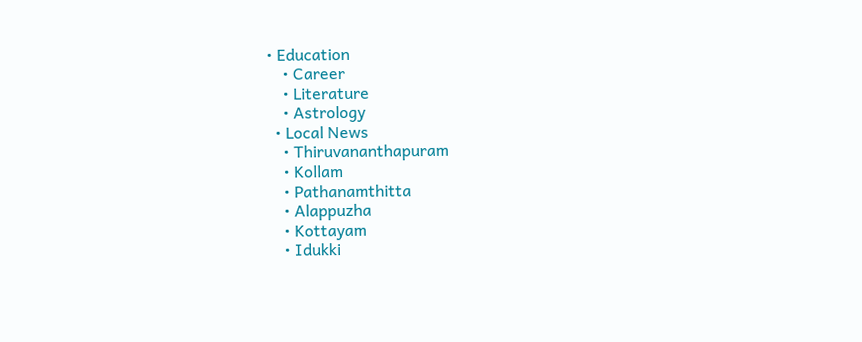• Education
    • Career
    • Literature
    • Astrology
  • Local News
    • Thiruvananthapuram
    • Kollam
    • Pathanamthitta
    • Alappuzha
    • Kottayam
    • Idukki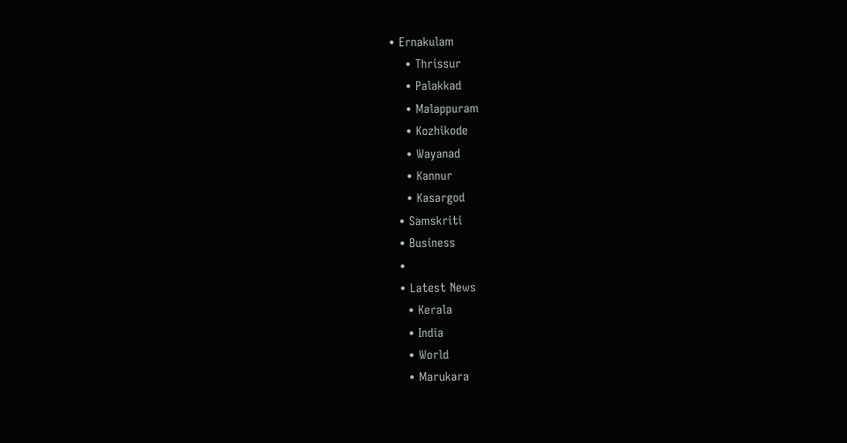• Ernakulam
    • Thrissur
    • Palakkad
    • Malappuram
    • Kozhikode
    • Wayanad
    • Kannur
    • Kasargod
  • Samskriti
  • Business
  •
  • Latest News
    • Kerala
    • India
    • World
    • Marukara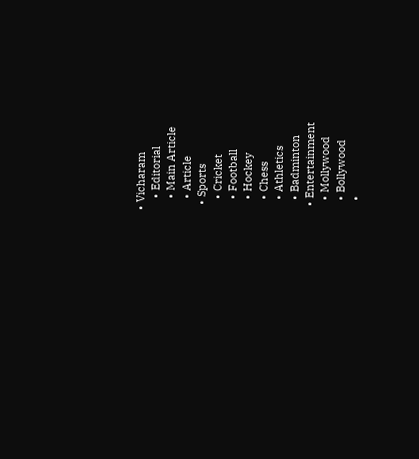• Vicharam
    • Editorial
    • Main Article
    • Article
  • Sports
    • Cricket
    • Football
    • Hockey
    • Chess
    • Athletics
    • Badminton
  • Entertainment
    • Mollywood
    • Bollywood
    •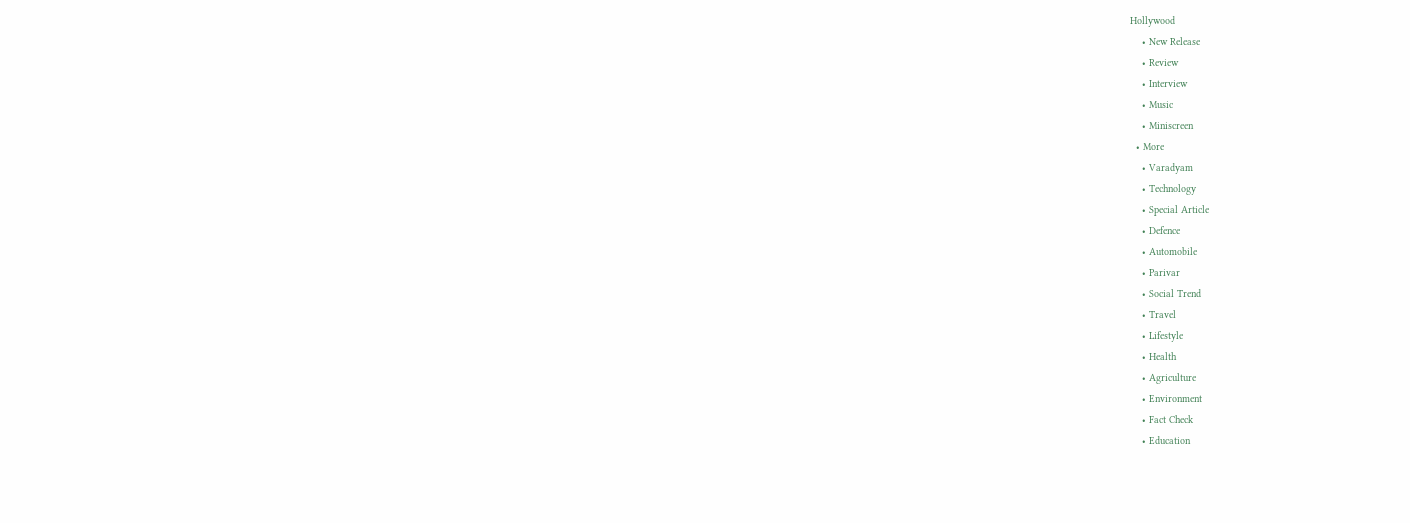Hollywood
    • New Release
    • Review
    • Interview
    • Music
    • Miniscreen
  • More
    • Varadyam
    • Technology
    • Special Article
    • Defence
    • Automobile
    • Parivar
    • Social Trend
    • Travel
    • Lifestyle
    • Health
    • Agriculture
    • Environment
    • Fact Check
    • Education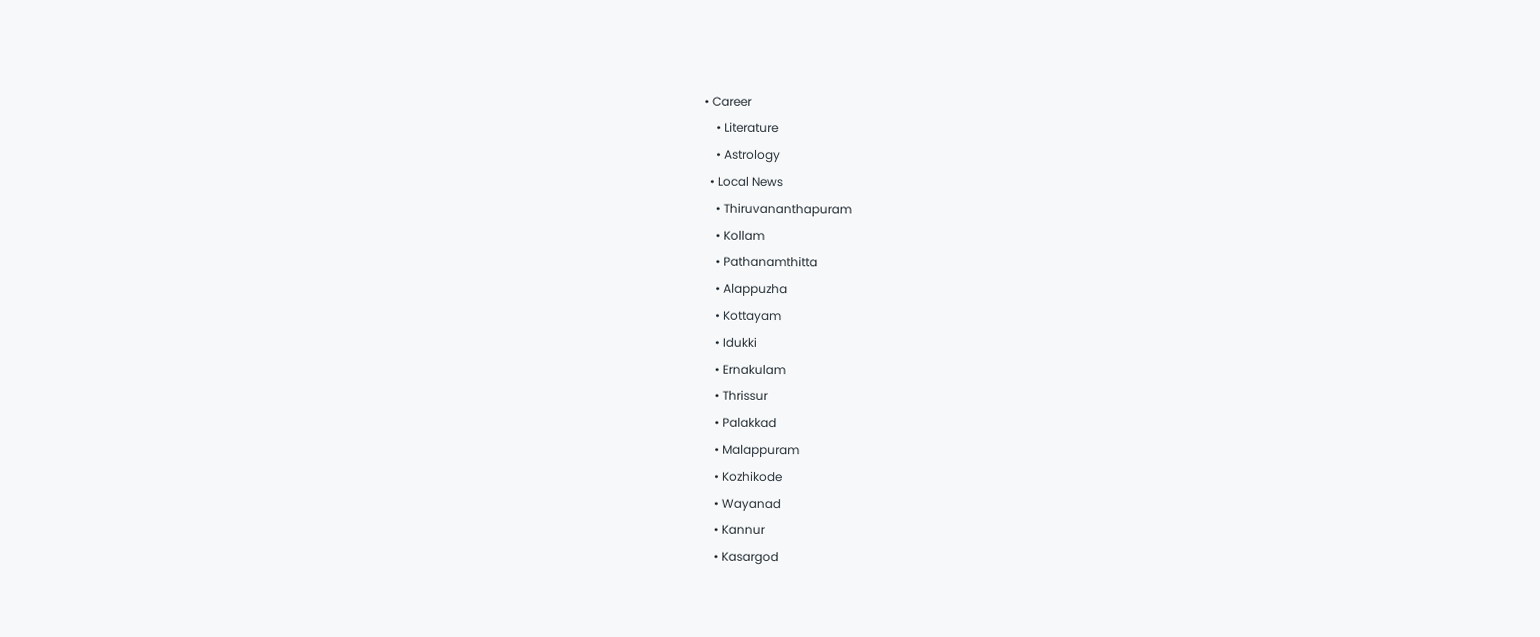• Career
    • Literature
    • Astrology
  • Local News
    • Thiruvananthapuram
    • Kollam
    • Pathanamthitta
    • Alappuzha
    • Kottayam
    • Idukki
    • Ernakulam
    • Thrissur
    • Palakkad
    • Malappuram
    • Kozhikode
    • Wayanad
    • Kannur
    • Kasargod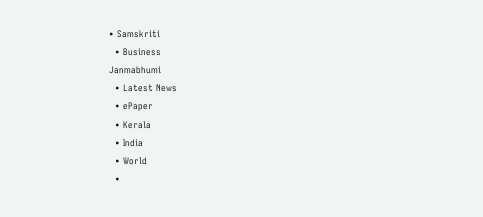• Samskriti
  • Business
Janmabhumi
  • Latest News
  • ePaper
  • Kerala
  • India
  • World
  •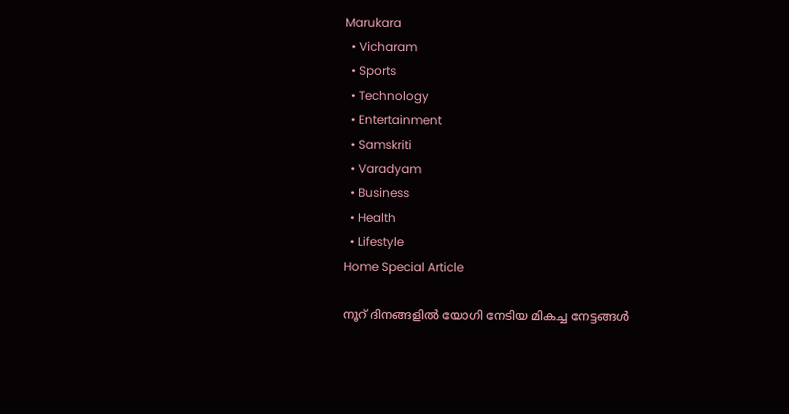Marukara
  • Vicharam
  • Sports
  • Technology
  • Entertainment
  • Samskriti
  • Varadyam
  • Business
  • Health
  • Lifestyle
Home Special Article

നൂറ് ദിനങ്ങളിൽ യോഗി നേടിയ മികച്ച നേട്ടങ്ങൾ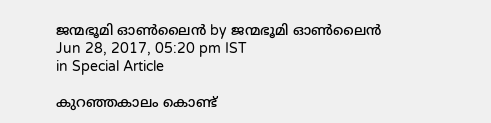ജന്മഭൂമി ഓണ്‍ലൈന്‍ by ജന്മഭൂമി ഓണ്‍ലൈന്‍
Jun 28, 2017, 05:20 pm IST
in Special Article

കുറഞ്ഞകാലം കൊണ്ട്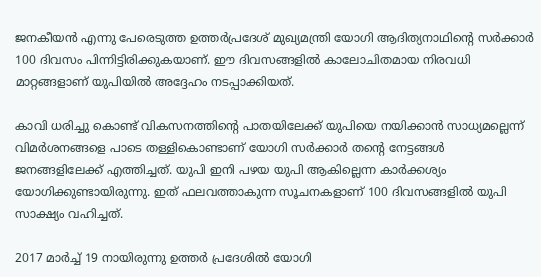ജനകീയന്‍ എന്നു പേരെടുത്ത ഉത്തര്‍‌പ്രദേശ് മുഖ്യമന്ത്രി യോഗി ആദിത്യനാഥിന്റെ സര്‍ക്കാര്‍ 100 ദിവസം പിന്നിട്ടിരിക്കുകയാണ്. ഈ ദിവസങ്ങളില്‍ കാലോചിതമായ നിരവധി മാറ്റങ്ങളാണ് യുപിയില്‍ അദ്ദേഹം നടപ്പാക്കിയത്.

കാവി ധരിച്ചു കൊണ്ട് വികസനത്തിന്റെ പാതയിലേക്ക് യുപിയെ നയിക്കാന്‍ സാധ്യമല്ലെന്ന് വിമര്‍ശനങ്ങളെ പാടെ തള്ളികൊണ്ടാണ് യോഗി സര്‍ക്കാര്‍ തന്റെ നേട്ടങ്ങള്‍ ജനങ്ങളിലേക്ക് എത്തിച്ചത്. യുപി ഇനി പഴയ യുപി ആകില്ലെന്ന കാര്‍ക്കശ്യം യോഗിക്കുണ്ടായിരുന്നു. ഇത് ഫലവത്താകുന്ന സൂചനകളാണ് 100 ദിവസങ്ങളില്‍ യുപി സാക്ഷ്യം വഹിച്ചത്.

2017 മാര്‍ച്ച് 19 നായിരുന്നു ഉത്തര്‍ പ്രദേശില്‍ യോഗി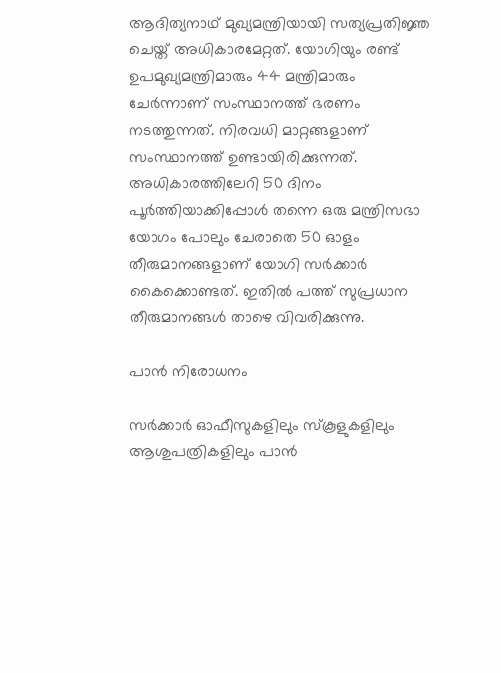ആദിത്യനാഥ് മുഖ്യമന്ത്രിയായി സത്യപ്രതിജ്ഞ ചെയ്ത് അധികാരമേറ്റത്. യോഗിയും രണ്ട് ഉപമുഖ്യമന്ത്രിമാരും 44 മന്ത്രിമാരും ചേര്‍ന്നാണ് സംസ്ഥാനത്ത് ഭരണം നടത്തുന്നത്. നിരവധി മാറ്റങ്ങളാണ് സംസ്ഥാനത്ത് ഉണ്ടായിരിക്കുന്നത്. അധികാരത്തിലേറി 50 ദിനം പൂര്‍ത്തിയാക്കിപ്പോള്‍ തന്നെ ഒരു മന്ത്രിസഭാ യോഗം പോലും ചേരാതെ 50 ഓളം തീരുമാനങ്ങളാണ് യോഗി സര്‍ക്കാര്‍ കൈക്കൊണ്ടത്. ഇതില്‍ പത്ത് സുപ്രധാന തീരുമാനങ്ങള്‍ താഴെ വിവരിക്കുന്നു.

പാന്‍ നിരോധനം

സര്‍ക്കാര്‍ ഓഫീസുകളിലും സ്‌കൂളുകളിലും ആശുപത്രികളിലും പാന്‍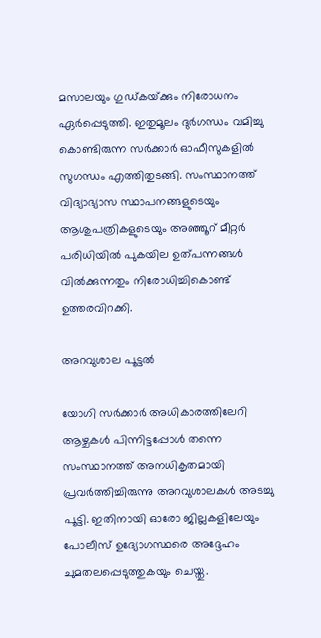മസാലയും ഗുഡ്കയ്‌ക്കും നിരോധനം ഏര്‍പ്പെടുത്തി. ഇതുമൂലം ദുര്‍ഗന്ധം വമിച്ചു കൊണ്ടിരുന്ന സര്‍ക്കാര്‍ ഓഫീസുകളില്‍ സുഗന്ധം എത്തിതുടങ്ങി. സംസ്ഥാനത്ത് വിദ്യാഭ്യാസ സ്ഥാപനങ്ങളുടെയും ആശുപത്രികളുടെയും അഞ്ഞൂറ് മീറ്റര്‍ പരിധിയില്‍ പുകയില ഉത്പന്നങ്ങള്‍ വില്‍ക്കുന്നതും നിരോധിച്ചികൊണ്ട് ഉത്തരവിറക്കി.

അറവുശാല പൂട്ടല്‍

യോഗി സര്‍ക്കാര്‍ അധികാരത്തിലേറി ആഴ്ചകള്‍ പിന്നിട്ടപ്പോള്‍ തന്നെ സംസ്ഥാനത്ത് അനധികൃതമായി പ്രവര്‍ത്തിച്ചിരുന്നു അറവുശാലകള്‍ അടച്ചു പൂട്ടി. ഇതിനായി ഓരോ ജില്ലകളിലേയും പോലീസ് ഉദ്യോഗസ്ഥരെ അദ്ദേഹം ചുമതലപ്പെടുത്തുകയും ചെയ്തു.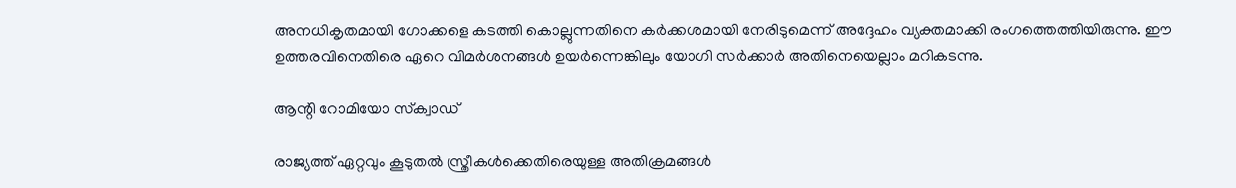അനധികൃതമായി ഗോക്കളെ കടത്തി കൊല്ലുന്നതിനെ കര്‍ക്കശമായി നേരിടുമെന്ന് അദ്ദേഹം വ്യക്തമാക്കി രംഗത്തെത്തിയിരുന്നു. ഈ ഉത്തരവിനെതിരെ ഏറെ വിമര്‍ശനങ്ങള്‍ ഉയര്‍ന്നെങ്കിലും യോഗി സര്‍ക്കാര്‍ അതിനെയെല്ലാം മറികടന്നു.

ആന്റി റോമിയോ സ്‌ക്വാഡ്

രാജ്യത്ത് ഏറ്റവും കൂടുതല്‍ സ്ത്രീകള്‍ക്കെതിരെയുള്ള അതിക്രമങ്ങള്‍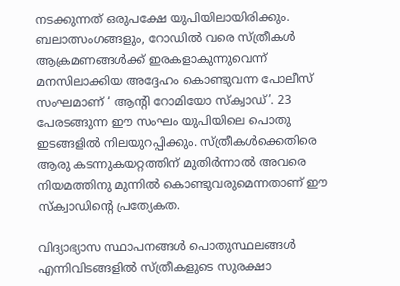നടക്കുന്നത് ഒരുപക്ഷേ യുപിയിലായിരിക്കും. ബലാത്സംഗങ്ങളും, റോഡില്‍ വരെ സ്ത്രീകള്‍ ആക്രമണങ്ങള്‍ക്ക് ഇരകളാകുന്നുവെന്ന് മനസിലാക്കിയ അദ്ദേഹം കൊണ്ടുവന്ന പോലീസ് സംഘമാണ് ‘ ആന്റി റോമിയോ സ്‌ക്വാഡ്’. 23 പേരടങ്ങുന്ന ഈ സംഘം യുപിയിലെ പൊതു ഇടങ്ങളില്‍ നിലയുറപ്പിക്കും. സ്ത്രീകള്‍ക്കെതിരെ ആരു കടന്നുകയറ്റത്തിന് മുതിര്‍ന്നാല്‍ അവരെ നിയമത്തിനു മുന്നില്‍ കൊണ്ടുവരുമെന്നതാണ് ഈ സ്‌ക്വാഡിന്റെ പ്രത്യേകത.

വിദ്യാഭ്യാസ സ്ഥാപനങ്ങള്‍ പൊതുസ്ഥലങ്ങള്‍ എന്നിവിടങ്ങളില്‍ സ്ത്രീകളുടെ സുരക്ഷാ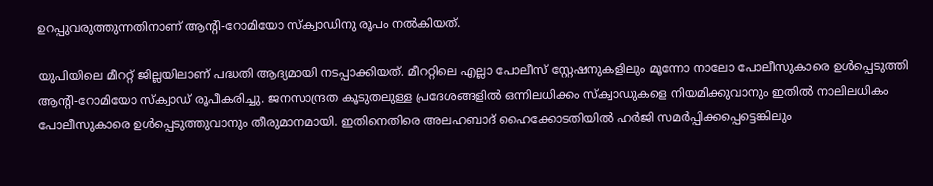ഉറപ്പുവരുത്തുന്നതിനാണ് ആന്റി-റോമിയോ സ്‌ക്വാഡിനു രൂപം നല്‍കിയത്.

യുപിയിലെ മീററ്റ് ജില്ലയിലാണ് പദ്ധതി ആദ്യമായി നടപ്പാക്കിയത്. മീററ്റിലെ എല്ലാ പോലീസ് സ്റ്റേഷനുകളിലും മൂന്നോ നാലോ പോലീസുകാരെ ഉള്‍പ്പെടുത്തി ആന്റി-റോമിയോ സ്‌ക്വാഡ് രൂപീകരിച്ചു. ജനസാന്ദ്രത കൂടുതലുള്ള പ്രദേശങ്ങളില്‍ ഒന്നിലധിക്കം സ്‌ക്വാഡുകളെ നിയമിക്കുവാനും ഇതില്‍ നാലിലധികം പോലീസുകാരെ ഉള്‍പ്പെടുത്തുവാനും തീരുമാനമായി. ഇതിനെതിരെ അലഹബാദ് ഹൈക്കോടതിയില്‍ ഹര്‍ജി സമര്‍പ്പിക്കപ്പെട്ടെങ്കിലും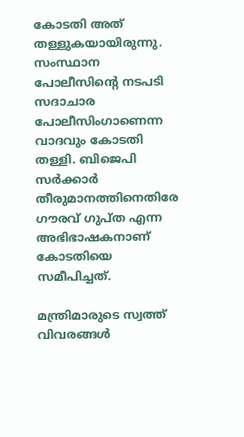കോടതി അത് തള്ളുകയായിരുന്നു. സംസ്ഥാന പോലീസിന്റെ നടപടി സദാചാര പോലീസിംഗാണെന്ന വാദവും കോടതി തള്ളി. ബിജെപി സര്‍ക്കാര്‍ തീരുമാനത്തിനെതിരേ ഗൗരവ് ഗുപ്ത എന്ന അഭിഭാഷകനാണ് കോടതിയെ സമീപിച്ചത്.

മന്ത്രിമാരുടെ സ്വത്ത് വിവരങ്ങള്‍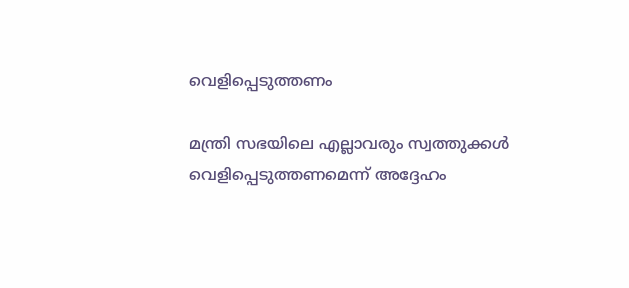വെളിപ്പെടുത്തണം

മന്ത്രി സഭയിലെ എല്ലാവരും സ്വത്തുക്കള്‍ വെളിപ്പെടുത്തണമെന്ന് അദ്ദേഹം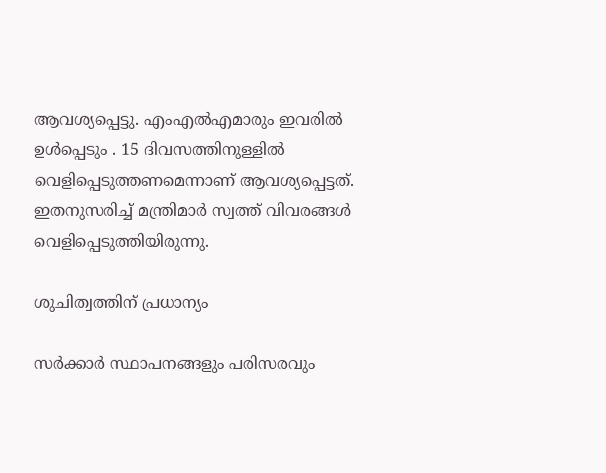ആവശ്യപ്പെട്ടു. എംഎല്‍എമാരും ഇവരില്‍ ഉള്‍പ്പെടും . 15 ദിവസത്തിനുള്ളില്‍ വെളിപ്പെടുത്തണമെന്നാണ് ആവശ്യപ്പെട്ടത്. ഇതനുസരിച്ച് മന്ത്രിമാര്‍ സ്വത്ത് വിവരങ്ങള്‍ വെളിപ്പെടുത്തിയിരുന്നു.

ശുചിത്വത്തിന് പ്രധാന്യം

സര്‍ക്കാര്‍ സ്ഥാപനങ്ങളും പരിസരവും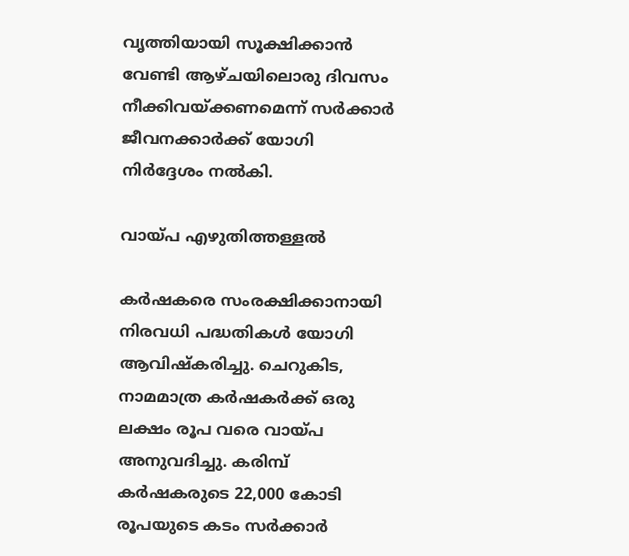വൃത്തിയായി സൂക്ഷിക്കാന്‍ വേണ്ടി ആഴ്ചയിലൊരു ദിവസം നീക്കിവയ്‌ക്കണമെന്ന് സര്‍ക്കാര്‍ ജീവനക്കാര്‍ക്ക് യോഗി നിര്‍ദ്ദേശം നല്‍കി.

വായ്‌പ എഴുതിത്തള്ളല്‍

കര്‍ഷകരെ സംരക്ഷിക്കാനായി നിരവധി പദ്ധതികള്‍ യോഗി ആവിഷ്കരിച്ചു. ചെറുകിട, നാമമാത്ര കര്‍ഷകര്‍ക്ക് ഒരു ലക്ഷം രൂപ വരെ വായ്‌പ അനുവദിച്ചു. കരിമ്പ് കര്‍ഷകരുടെ 22,000 കോടി രൂപയുടെ കടം സര്‍ക്കാര്‍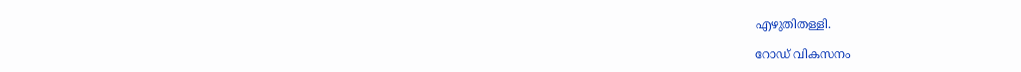എഴുതിതള്ളി.

റോഡ് വികസനം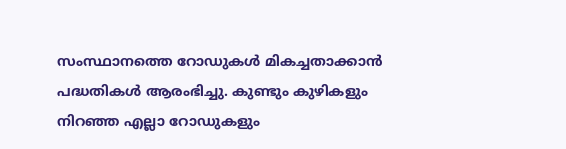സംസ്ഥാനത്തെ റോഡുകള്‍ മികച്ചതാക്കാന്‍ പദ്ധതികള്‍ ആരംഭിച്ചു. കുണ്ടും കുഴികളും നിറഞ്ഞ എല്ലാ റോഡുകളും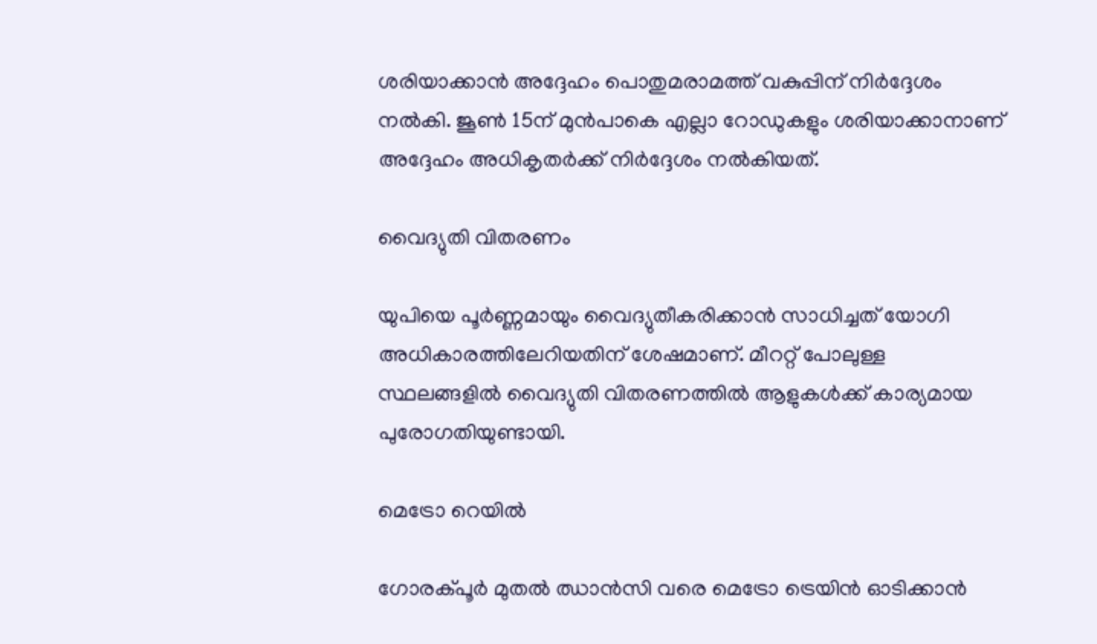ശരിയാക്കാന്‍ അദ്ദേഹം പൊതുമരാമത്ത് വകുപ്പിന് നിര്‍ദ്ദേശം നല്‍കി. ജൂണ്‍ 15ന് മുന്‍പാകെ എല്ലാ റോഡുകളും ശരിയാക്കാനാണ് അദ്ദേഹം അധികൃതര്‍ക്ക് നിര്‍ദ്ദേശം നല്‍കിയത്.

വൈദ്യുതി വിതരണം

യുപിയെ പൂര്‍ണ്ണമായും വൈദ്യുതീകരിക്കാന്‍ സാധിച്ചത് യോഗി അധികാരത്തിലേറിയതിന് ശേഷമാണ്. മീററ്റ് പോലുള്ള സ്ഥലങ്ങളില്‍ വൈദ്യുതി വിതരണത്തില്‍ ആളുകള്‍ക്ക് കാര്യമായ പുരോഗതിയുണ്ടായി.

മെട്രോ റെയില്‍

ഗോരക്പൂര്‍ മുതല്‍ ഝാന്‍സി വരെ മെട്രോ ട്രെയിന്‍ ഓടിക്കാന്‍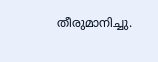തീരുമാനിച്ചു.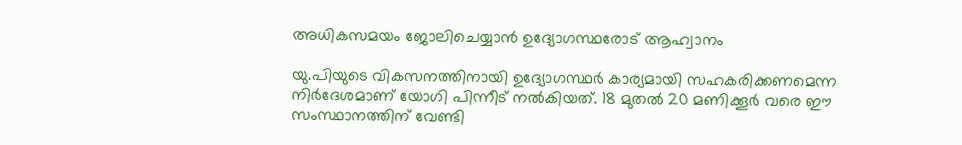അധികസമയം ജോലിചെയ്യാന്‍ ഉദ്യോഗസ്ഥരോട് ആഹ്വാനം

യു.പിയുടെ വികസനത്തിനായി ഉദ്യോഗസ്ഥര്‍ കാര്യമായി സഹകരിക്കണമെന്ന നിര്‍ദേശമാണ് യോഗി പിന്നീട് നല്‍കിയത്. 18 മുതല്‍ 20 മണിക്കൂര്‍ വരെ ഈ സംസ്ഥാനത്തിന് വേണ്ടി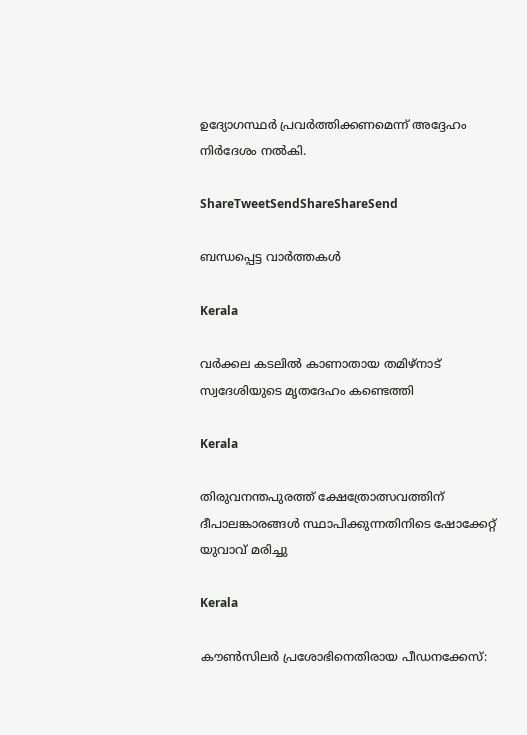ഉദ്യോഗസ്ഥര്‍ പ്രവര്‍ത്തിക്കണമെന്ന് അദ്ദേഹം നിര്‍ദേശം നല്‍കി.

ShareTweetSendShareShareSend

ബന്ധപ്പെട്ട വാര്‍ത്തകള്‍

Kerala

വർക്കല കടലിൽ കാണാതായ തമിഴ്‌നാട് സ്വദേശിയുടെ മൃതദേഹം കണ്ടെത്തി

Kerala

തിരുവനന്തപുരത്ത് ക്ഷേത്രോത്സവത്തിന് ദീപാലങ്കാരങ്ങൾ സ്ഥാപിക്കുന്നതിനിടെ ഷോക്കേറ്റ് യുവാവ് മരിച്ചു

Kerala

കൗണ്‍സിലര്‍ പ്രശോഭിനെതിരായ പീഡനക്കേസ്: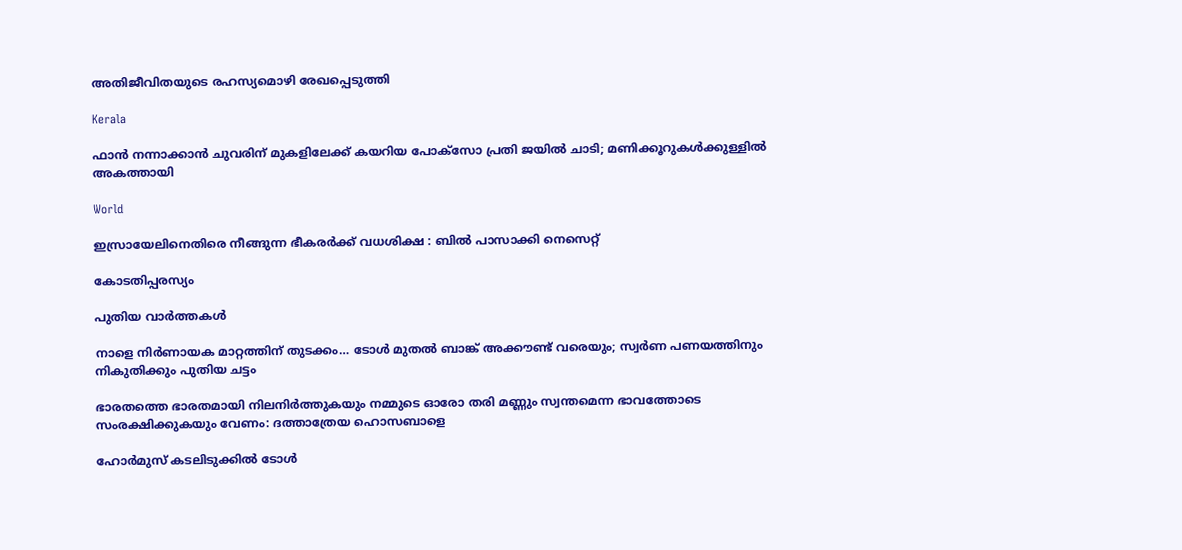അതിജീവിതയുടെ രഹസ്യമൊഴി രേഖപ്പെടുത്തി

Kerala

ഫാൻ നന്നാക്കാൻ ചുവരിന് മുകളിലേക്ക് കയറിയ പോക്സോ പ്രതി ജയിൽ ചാടി; മണിക്കൂറുകൾക്കുള്ളിൽ അകത്തായി

World

ഇസ്രായേലിനെതിരെ നീങ്ങുന്ന ഭീകരർക്ക് വധശിക്ഷ : ബിൽ പാസാക്കി നെസെറ്റ്

കോടതിപ്പരസ്യം

പുതിയ വാര്‍ത്തകള്‍

നാളെ നിർണായക മാറ്റത്തിന് തുടക്കം… ടോൾ മുതൽ ബാങ്ക് അക്കൗണ്ട് വരെയും; സ്വർണ പണയത്തിനും നികുതിക്കും പുതിയ ചട്ടം

ഭാരതത്തെ ഭാരതമായി നിലനിര്‍ത്തുകയും നമ്മുടെ ഓരോ തരി മണ്ണും സ്വന്തമെന്ന ഭാവത്തോടെ സംരക്ഷിക്കുകയും വേണം: ദത്താത്രേയ ഹൊസബാളെ

ഹോർമുസ് കടലിടുക്കിൽ ടോൾ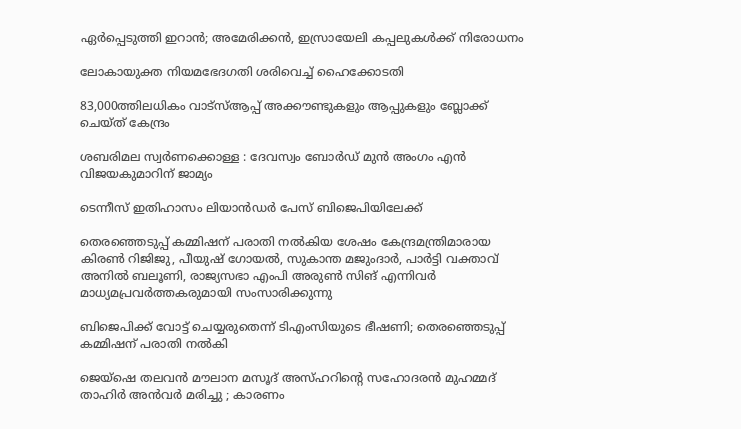ഏർപ്പെടുത്തി ഇറാൻ; അമേരിക്കൻ, ഇസ്രായേലി കപ്പലുകൾക്ക് നിരോധനം

ലോകായുക്ത നിയമഭേദഗതി ശരിവെച്ച്‌ ഹൈക്കോടതി

83,000ത്തിലധികം വാട്‌സ്ആപ്പ് അക്കൗണ്ടുകളും ആപ്പുകളും ബ്ലോക്ക് ചെയ്ത് കേന്ദ്രം

ശബരിമല സ്വര്‍ണക്കൊള്ള : ദേവസ്വം ബോര്‍ഡ് മുന്‍ അംഗം എന്‍ വിജയകുമാറിന് ജാമ്യം

ടെന്നീസ് ഇതിഹാസം ലിയാൻഡർ പേസ് ബിജെപിയിലേക്ക്

തെരഞ്ഞെടുപ്പ് കമ്മിഷന് പരാതി നല്‍കിയ ശേഷം കേന്ദ്രമന്ത്രിമാരായ കിരണ്‍ റിജിജു, പീയുഷ് ഗോയല്‍, സുകാന്ത മജുംദാര്‍, പാര്‍ട്ടി വക്താവ് അനില്‍ ബലൂണി, രാജ്യസഭാ എംപി അരുണ്‍ സിങ് എന്നിവര്‍ മാധ്യമപ്രവര്‍ത്തകരുമായി സംസാരിക്കുന്നു

ബിജെപിക്ക് വോട്ട് ചെയ്യരുതെന്ന് ടിഎംസിയുടെ ഭീഷണി; തെരഞ്ഞെടുപ്പ് കമ്മിഷന് പരാതി നല്‍കി

ജെയ്ഷെ തലവൻ മൗലാന മസൂദ് അസ്ഹറിന്റെ സഹോദരൻ മുഹമ്മദ് താഹിർ അൻവർ മരിച്ചു ; കാരണം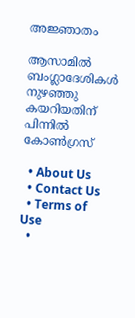അജ്ഞാതം

ആസാമില്‍ ബംഗ്ലാദേശികള്‍ നുഴഞ്ഞു കയറിയതിന് പിന്നില്‍ കോണ്‍ഗ്രസ്

  • About Us
  • Contact Us
  • Terms of Use
  •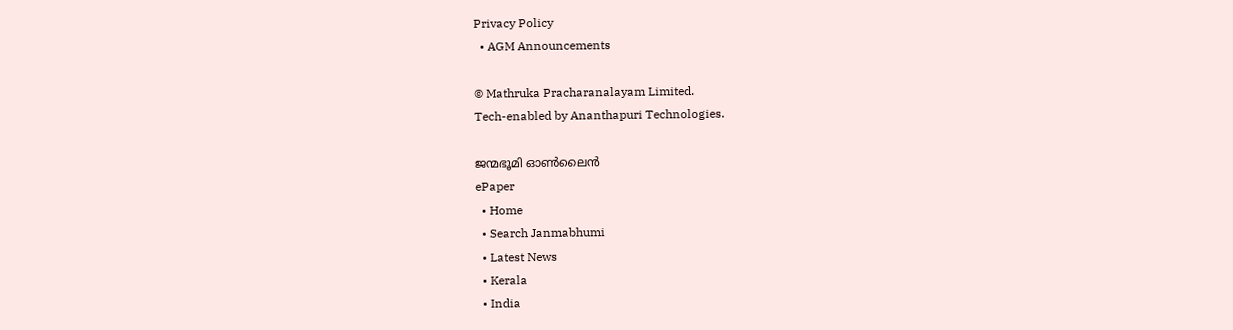Privacy Policy
  • AGM Announcements

© Mathruka Pracharanalayam Limited.
Tech-enabled by Ananthapuri Technologies.

ജന്മഭൂമി ഓണ്‍ലൈന്‍
ePaper
  • Home
  • Search Janmabhumi
  • Latest News
  • Kerala
  • India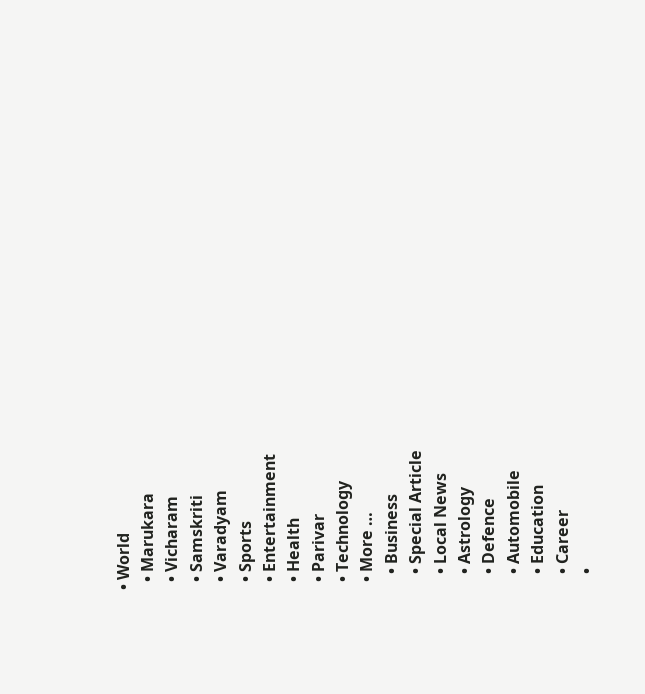• World
  • Marukara
  • Vicharam
  • Samskriti
  • Varadyam
  • Sports
  • Entertainment
  • Health
  • Parivar
  • Technology
  • More …
    • Business
    • Special Article
    • Local News
    • Astrology
    • Defence
    • Automobile
    • Education
    • Career
    •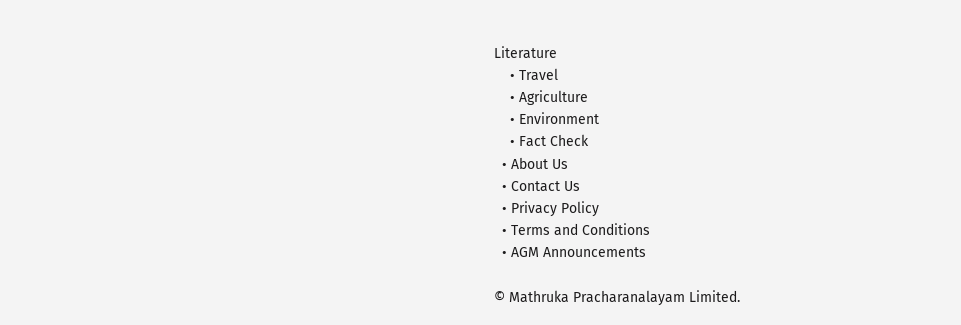Literature
    • Travel
    • Agriculture
    • Environment
    • Fact Check
  • About Us
  • Contact Us
  • Privacy Policy
  • Terms and Conditions
  • AGM Announcements

© Mathruka Pracharanalayam Limited.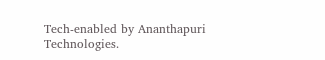Tech-enabled by Ananthapuri Technologies.